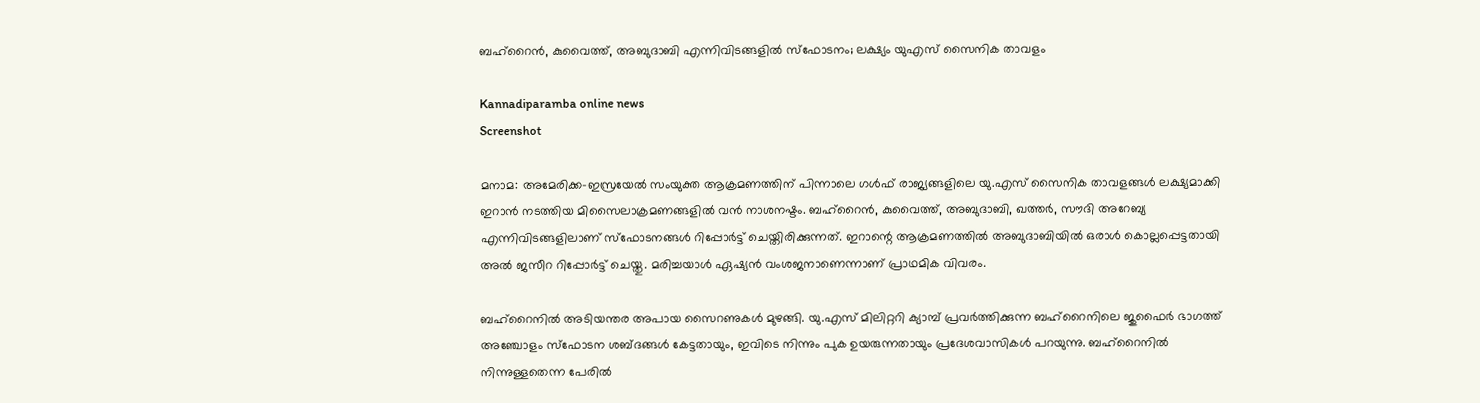ബഹ്‌റൈൻ, കുവൈത്ത്, അബുദാബി എന്നിവിടങ്ങളിൽ സ്ഫോടനം; ലക്ഷ്യം യുഎസ് സൈനിക താവളം

Kannadiparamba online news
Screenshot

മനാമ: അമേരിക്ക-ഇസ്രയേൽ സംയുക്ത ആക്രമണത്തിന് പിന്നാലെ ഗൾഫ് രാജ്യങ്ങളിലെ യു.എസ് സൈനിക താവളങ്ങൾ ലക്ഷ്യമാക്കി ഇറാൻ നടത്തിയ മിസൈലാക്രമണങ്ങളിൽ വൻ നാശനഷ്ടം. ബഹ്റൈൻ, കുവൈത്ത്, അബുദാബി, ഖത്തർ, സൗദി അറേബ്യ എന്നിവിടങ്ങളിലാണ് സ്ഫോടനങ്ങൾ റിപ്പോർട്ട് ചെയ്തിരിക്കുന്നത്. ഇറാന്റെ ആക്രമണത്തിൽ അബുദാബിയിൽ ഒരാൾ കൊല്ലപ്പെട്ടതായി അൽ ജസീറ റിപ്പോർട്ട് ചെയ്തു. മരിച്ചയാൾ ഏഷ്യൻ വംശജനാണെന്നാണ് പ്രാഥമിക വിവരം.

ബഹ്റൈനിൽ അടിയന്തര അപായ സൈറണുകൾ മുഴങ്ങി. യു.എസ് മിലിറ്ററി ക്യാമ്പ് പ്രവർത്തിക്കുന്ന ബഹ്റൈനിലെ ജുഫൈർ ഭാഗത്ത് അഞ്ചോളം സ്ഫോടന ശബ്ദങ്ങൾ കേട്ടതായും, ഇവിടെ നിന്നും പുക ഉയരുന്നതായും പ്രദേശവാസികൾ പറയുന്നു. ബഹ്റൈനിൽ നിന്നുള്ളതെന്ന പേരിൽ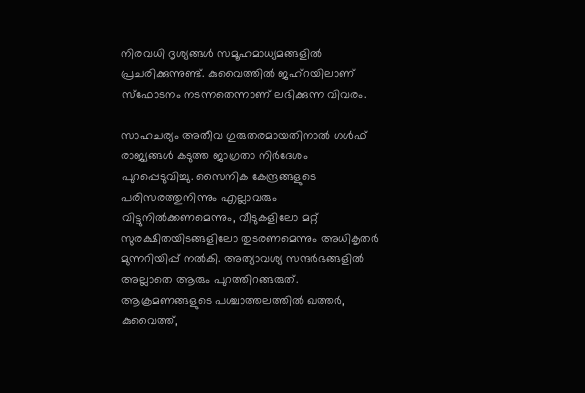നിരവധി ദൃശ്യങ്ങൾ സമൂഹമാധ്യമങ്ങളിൽ പ്രചരിക്കുന്നുണ്ട്. കുവൈത്തിൽ ജഹ്റയിലാണ് സ്ഫോടനം നടന്നതെന്നാണ് ലഭിക്കുന്ന വിവരം.

സാഹചര്യം അതീവ ഗുരുതരമായതിനാൽ ഗൾഫ് രാജ്യങ്ങൾ കടുത്ത ജാഗ്രതാ നിർദേശം പുറപ്പെടുവിച്ചു. സൈനിക കേന്ദ്രങ്ങളുടെ പരിസരത്തുനിന്നും എല്ലാവരും വിട്ടുനിൽക്കണമെന്നും, വീടുകളിലോ മറ്റ് സുരക്ഷിതയിടങ്ങളിലോ തുടരണമെന്നും അധികൃതർ മുന്നറിയിപ്പ് നൽകി. അത്യാവശ്യ സന്ദർഭങ്ങളിൽ അല്ലാതെ ആരും പുറത്തിറങ്ങരുത്. ആക്രമണങ്ങളുടെ പശ്ചാത്തലത്തിൽ ഖത്തർ, കുവൈത്ത്,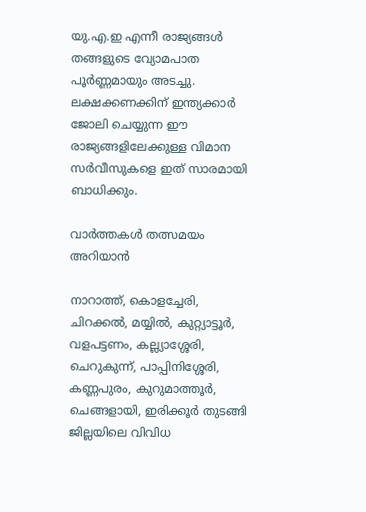യു.എ.ഇ എന്നീ രാജ്യങ്ങൾ തങ്ങളുടെ വ്യോമപാത പൂർണ്ണമായും അടച്ചു. ലക്ഷക്കണക്കിന് ഇന്ത്യക്കാർ ജോലി ചെയ്യുന്ന ഈ രാജ്യങ്ങളിലേക്കുള്ള വിമാന സർവീസുകളെ ഇത് സാരമായി ബാധിക്കും.

വാർത്തകൾ തത്സമയം അറിയാൻ

നാറാത്ത്, കൊളച്ചേരി, ചിറക്കൽ, മയ്യിൽ, കുറ്റ്യാട്ടൂർ, വളപട്ടണം, കല്ല്യാശ്ശേരി, ചെറുകുന്ന്, പാപ്പിനിശ്ശേരി, കണ്ണപുരം, കുറുമാത്തൂർ, ചെങ്ങളായി, ഇരിക്കൂർ തുടങ്ങി ജില്ലയിലെ വിവിധ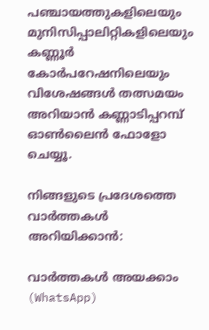പഞ്ചായത്തുകളിലെയും മുനിസിപ്പാലിറ്റികളിലെയും കണ്ണൂർ കോർപറേഷനിലെയും വിശേഷങ്ങൾ തത്സമയം അറിയാൻ കണ്ണാടിപ്പറമ്പ് ഓൺലൈൻ ഫോളോ ചെയ്യൂ.

നിങ്ങളുടെ പ്രദേശത്തെ വാർത്തകൾ അറിയിക്കാൻ:

വാർത്തകൾ അയക്കാം (WhatsApp)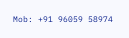Mob: +91 96059 58974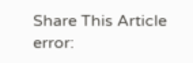Share This Article
error: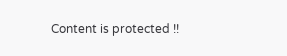Content is protected !!